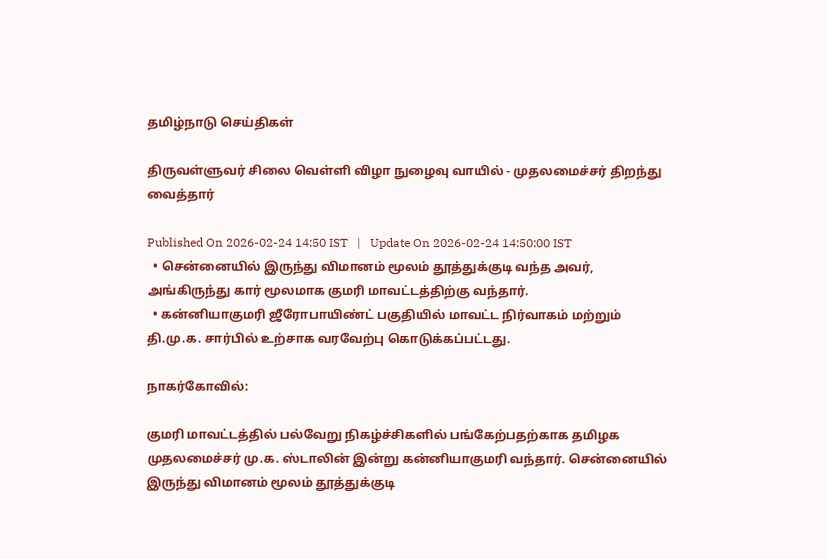தமிழ்நாடு செய்திகள்

திருவள்ளுவர் சிலை வெள்ளி விழா நுழைவு வாயில் - முதலமைச்சர் திறந்து வைத்தார்

Published On 2026-02-24 14:50 IST   |   Update On 2026-02-24 14:50:00 IST
  • சென்னையில் இருந்து விமானம் மூலம் தூத்துக்குடி வந்த அவர், அங்கிருந்து கார் மூலமாக குமரி மாவட்டத்திற்கு வந்தார்.
  • கன்னியாகுமரி ஜீரோபாயிண்ட் பகுதியில் மாவட்ட நிர்வாகம் மற்றும் தி.மு.க. சார்பில் உற்சாக வரவேற்பு கொடுக்கப்பட்டது.

நாகர்கோவில்:

குமரி மாவட்டத்தில் பல்வேறு நிகழ்ச்சிகளில் பங்கேற்பதற்காக தமிழக முதலமைச்சர் மு.க. ஸ்டாலின் இன்று கன்னியாகுமரி வந்தார். சென்னையில் இருந்து விமானம் மூலம் தூத்துக்குடி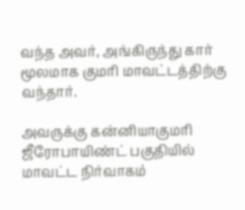வந்த அவர், அங்கிருந்து கார் மூலமாக குமரி மாவட்டத்திற்கு வந்தார்.

அவருக்கு கன்னியாகுமரி ஜீரோபாயிண்ட் பகுதியில் மாவட்ட நிர்வாகம்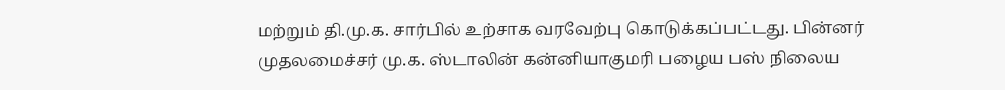மற்றும் தி.மு.க. சார்பில் உற்சாக வரவேற்பு கொடுக்கப்பட்டது. பின்னர் முதலமைச்சர் மு.க. ஸ்டாலின் கன்னியாகுமரி பழைய பஸ் நிலைய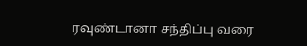ரவுண்டானா சந்திப்பு வரை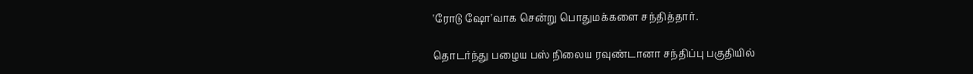'ரோடு ஷோ'வாக சென்று பொதுமக்களை சந்தித்தார்.

தொடர்ந்து பழைய பஸ் நிலைய ரவுண்டானா சந்திப்பு பகுதியில்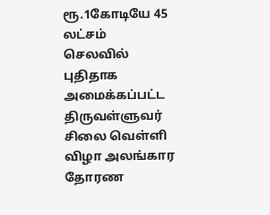ரூ.1கோடியே 45 லட்சம் செலவில் புதிதாக அமைக்கப்பட்ட திருவள்ளுவர் சிலை வெள்ளி விழா அலங்கார தோரண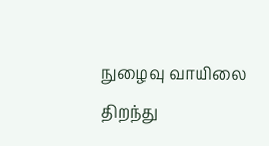நுழைவு வாயிலை திறந்து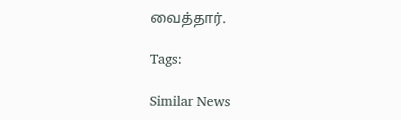வைத்தார்.

Tags:

Similar News